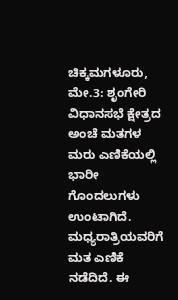ಚಿಕ್ಕಮಗಳೂರು, ಮೇ.3: ಶೃಂಗೇರಿ ವಿಧಾನಸಭೆ ಕ್ಷೇತ್ರದ ಅಂಚೆ ಮತಗಳ ಮರು ಎಣಿಕೆಯಲ್ಲಿ ಭಾರೀ ಗೊಂದಲುಗಳು ಉಂಟಾಗಿದೆ. ಮಧ್ಯರಾತ್ರಿಯವರಿಗೆ ಮತ ಎಣಿಕೆ ನಡೆದಿದೆ. ಈ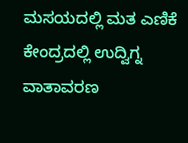ಮಸಯದಲ್ಲಿ ಮತ ಎಣಿಕೆ ಕೇಂದ್ರದಲ್ಲಿ ಉದ್ವಿಗ್ನ ವಾತಾವರಣ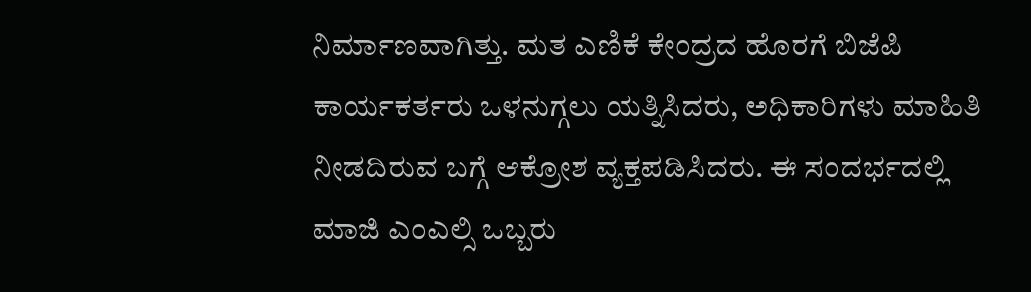ನಿರ್ಮಾಣವಾಗಿತ್ತು. ಮತ ಎಣಿಕೆ ಕೇಂದ್ರದ ಹೊರಗೆ ಬಿಜೆಪಿ ಕಾರ್ಯಕರ್ತರು ಒಳನುಗ್ಗಲು ಯತ್ನಿಸಿದರು, ಅಧಿಕಾರಿಗಳು ಮಾಹಿತಿ ನೀಡದಿರುವ ಬಗ್ಗೆ ಆಕ್ರೋಶ ವ್ಯಕ್ತಪಡಿಸಿದರು. ಈ ಸಂದರ್ಭದಲ್ಲಿ ಮಾಜಿ ಎಂಎಲ್ಸಿ ಒಬ್ಬರು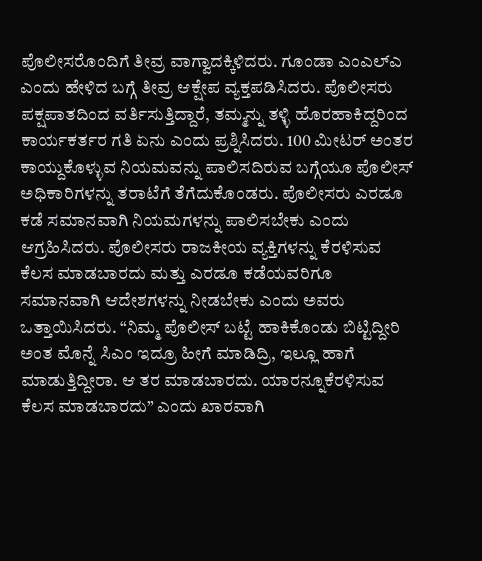ಪೊಲೀಸರೊಂದಿಗೆ ತೀವ್ರ ವಾಗ್ವಾದಕ್ಕಿಳಿದರು. ಗೂಂಡಾ ಎಂಎಲ್ಎ ಎಂದು ಹೇಳಿದ ಬಗ್ಗೆ ತೀವ್ರ ಆಕ್ಷೇಪ ವ್ಯಕ್ತಪಡಿಸಿದರು. ಪೊಲೀಸರು ಪಕ್ಷಪಾತದಿಂದ ವರ್ತಿಸುತ್ತಿದ್ದಾರೆ, ತಮ್ಮನ್ನು ತಳ್ಳಿ ಹೊರಹಾಕಿದ್ದರಿಂದ ಕಾರ್ಯಕರ್ತರ ಗತಿ ಏನು ಎಂದು ಪ್ರಶ್ನಿಸಿದರು. 100 ಮೀಟರ್ ಅಂತರ ಕಾಯ್ದುಕೊಳ್ಳುವ ನಿಯಮವನ್ನು ಪಾಲಿಸದಿರುವ ಬಗ್ಗೆಯೂ ಪೊಲೀಸ್ ಅಧಿಕಾರಿಗಳನ್ನು ತರಾಟೆಗೆ ತೆಗೆದುಕೊಂಡರು. ಪೊಲೀಸರು ಎರಡೂ ಕಡೆ ಸಮಾನವಾಗಿ ನಿಯಮಗಳನ್ನು ಪಾಲಿಸಬೇಕು ಎಂದು ಆಗ್ರಹಿಸಿದರು. ಪೊಲೀಸರು ರಾಜಕೀಯ ವ್ಯಕ್ತಿಗಳನ್ನು ಕೆರಳಿಸುವ ಕೆಲಸ ಮಾಡಬಾರದು ಮತ್ತು ಎರಡೂ ಕಡೆಯವರಿಗೂ ಸಮಾನವಾಗಿ ಆದೇಶಗಳನ್ನು ನೀಡಬೇಕು ಎಂದು ಅವರು ಒತ್ತಾಯಿಸಿದರು. “ನಿಮ್ಮ ಪೊಲೀಸ್ ಬಟ್ಟೆ ಹಾಕಿಕೊಂಡು ಬಿಟ್ಟಿದ್ದೀರಿ ಅಂತ ಮೊನ್ನೆ ಸಿಎಂ ಇದ್ರೂ ಹೀಗೆ ಮಾಡಿದ್ರಿ, ಇಲ್ಲೂ ಹಾಗೆ ಮಾಡುತ್ತಿದ್ದೀರಾ. ಆ ತರ ಮಾಡಬಾರದು. ಯಾರನ್ನೂಕೆರಳಿಸುವ ಕೆಲಸ ಮಾಡಬಾರದು” ಎಂದು ಖಾರವಾಗಿ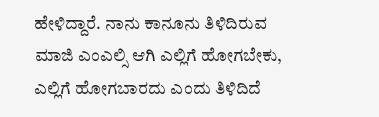ಹೇಳಿದ್ದಾರೆ. ನಾನು ಕಾನೂನು ತಿಳಿದಿರುವ ಮಾಜಿ ಎಂಎಲ್ಸಿ ಆಗಿ ಎಲ್ಲಿಗೆ ಹೋಗಬೇಕು, ಎಲ್ಲಿಗೆ ಹೋಗಬಾರದು ಎಂದು ತಿಳಿದಿದೆ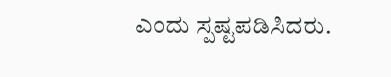ಎಂದು ಸ್ಪಷ್ಟಪಡಿಸಿದರು.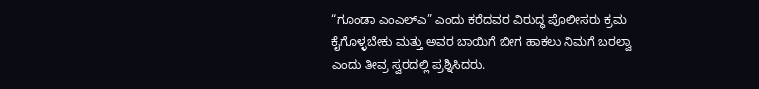“ಗೂಂಡಾ ಎಂಎಲ್ಎ” ಎಂದು ಕರೆದವರ ವಿರುದ್ಧ ಪೊಲೀಸರು ಕ್ರಮ ಕೈಗೊಳ್ಳಬೇಕು ಮತ್ತು ಅವರ ಬಾಯಿಗೆ ಬೀಗ ಹಾಕಲು ನಿಮಗೆ ಬರಲ್ವಾ ಎಂದು ತೀವ್ರ ಸ್ವರದಲ್ಲಿ ಪ್ರಶ್ನಿಸಿದರು.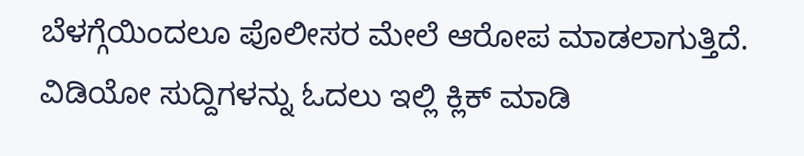ಬೆಳಗ್ಗೆಯಿಂದಲೂ ಪೊಲೀಸರ ಮೇಲೆ ಆರೋಪ ಮಾಡಲಾಗುತ್ತಿದೆ.
ವಿಡಿಯೋ ಸುದ್ದಿಗಳನ್ನು ಓದಲು ಇಲ್ಲಿ ಕ್ಲಿಕ್ ಮಾಡಿ